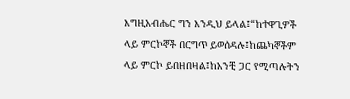እግዚአብሔር ግን እንዲህ ይላል፤“ከተዋጊዎች ላይ ምርኮኞች በርግጥ ይወሰዳሉ፤ከጨካኞችም ላይ ምርኮ ይበዘበዛል፤ከአንቺ ጋር የሚጣሉትን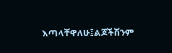እጣላቸዋለሁ፤ልጆችሽንም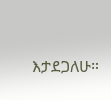እታደጋለሁ።